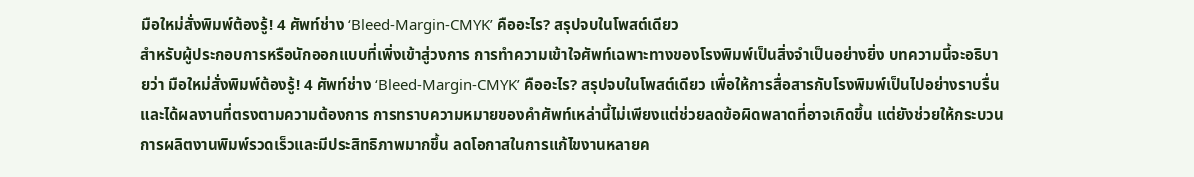มือใหม่สั่งพิมพ์ต้องรู้! 4 ศัพท์ช่าง ‘Bleed-Margin-CMYK’ คืออะไร? สรุปจบในโพสต์เดียว
สำหรับผู้ประกอบการหรือนักออกแบบที่เพิ่งเข้าสู่วงการ การทำความเข้าใจศัพท์เฉพาะทางของโรงพิมพ์เป็นสิ่งจำเป็นอย่างยิ่ง บทความนี้จะอธิบายว่า มือใหม่สั่งพิมพ์ต้องรู้! 4 ศัพท์ช่าง ‘Bleed-Margin-CMYK’ คืออะไร? สรุปจบในโพสต์เดียว เพื่อให้การสื่อสารกับโรงพิมพ์เป็นไปอย่างราบรื่นและได้ผลงานที่ตรงตามความต้องการ การทราบความหมายของคำศัพท์เหล่านี้ไม่เพียงแต่ช่วยลดข้อผิดพลาดที่อาจเกิดขึ้น แต่ยังช่วยให้กระบวนการผลิตงานพิมพ์รวดเร็วและมีประสิทธิภาพมากขึ้น ลดโอกาสในการแก้ไขงานหลายค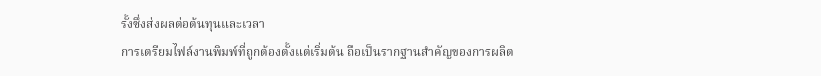รั้งซึ่งส่งผลต่อต้นทุนและเวลา
การเตรียมไฟล์งานพิมพ์ที่ถูกต้องตั้งแต่เริ่มต้น ถือเป็นรากฐานสำคัญของการผลิต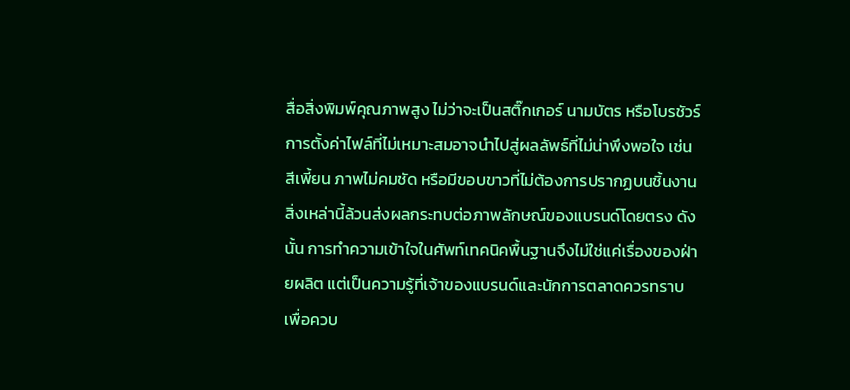สื่อสิ่งพิมพ์คุณภาพสูง ไม่ว่าจะเป็นสติ๊กเกอร์ นามบัตร หรือโบรชัวร์ การตั้งค่าไฟล์ที่ไม่เหมาะสมอาจนำไปสู่ผลลัพธ์ที่ไม่น่าพึงพอใจ เช่น สีเพี้ยน ภาพไม่คมชัด หรือมีขอบขาวที่ไม่ต้องการปรากฏบนชิ้นงาน สิ่งเหล่านี้ล้วนส่งผลกระทบต่อภาพลักษณ์ของแบรนด์โดยตรง ดังนั้น การทำความเข้าใจในศัพท์เทคนิคพื้นฐานจึงไม่ใช่แค่เรื่องของฝ่ายผลิต แต่เป็นความรู้ที่เจ้าของแบรนด์และนักการตลาดควรทราบเพื่อควบ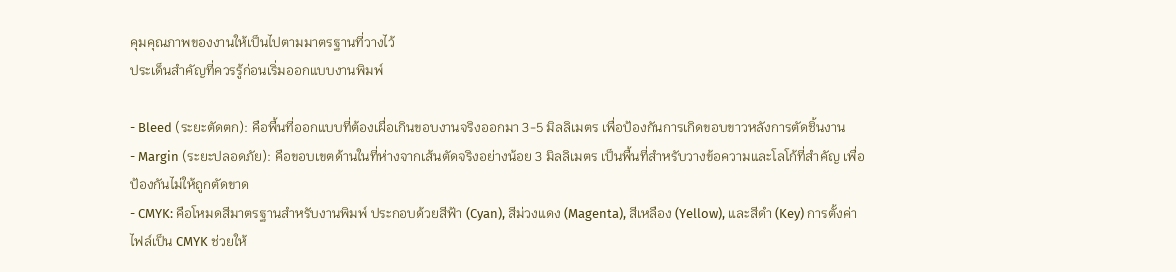คุมคุณภาพของงานให้เป็นไปตามมาตรฐานที่วางไว้
ประเด็นสำคัญที่ควรรู้ก่อนเริ่มออกแบบงานพิมพ์

- Bleed (ระยะตัดตก): คือพื้นที่ออกแบบที่ต้องเผื่อเกินขอบงานจริงออกมา 3-5 มิลลิเมตร เพื่อป้องกันการเกิดขอบขาวหลังการตัดชิ้นงาน
- Margin (ระยะปลอดภัย): คือขอบเขตด้านในที่ห่างจากเส้นตัดจริงอย่างน้อย 3 มิลลิเมตร เป็นพื้นที่สำหรับวางข้อความและโลโก้ที่สำคัญ เพื่อป้องกันไม่ให้ถูกตัดขาด
- CMYK: คือโหมดสีมาตรฐานสำหรับงานพิมพ์ ประกอบด้วยสีฟ้า (Cyan), สีม่วงแดง (Magenta), สีเหลือง (Yellow), และสีดำ (Key) การตั้งค่าไฟล์เป็น CMYK ช่วยให้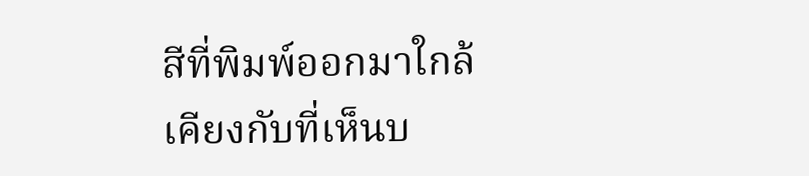สีที่พิมพ์ออกมาใกล้เคียงกับที่เห็นบ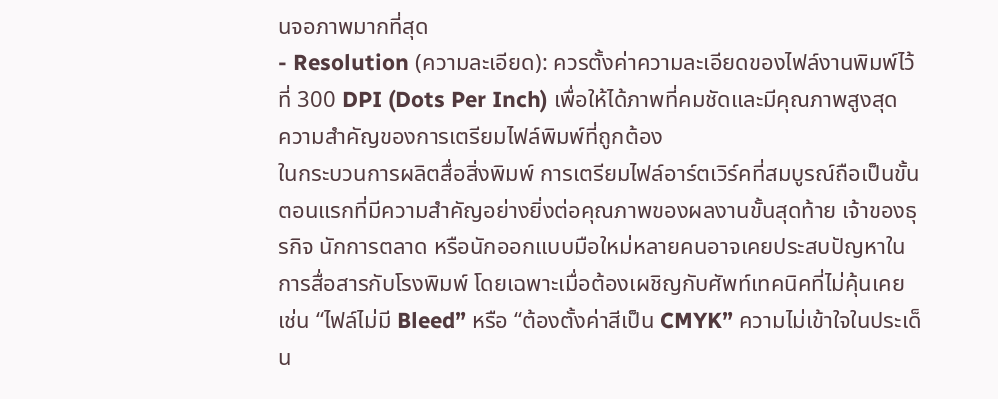นจอภาพมากที่สุด
- Resolution (ความละเอียด): ควรตั้งค่าความละเอียดของไฟล์งานพิมพ์ไว้ที่ 300 DPI (Dots Per Inch) เพื่อให้ได้ภาพที่คมชัดและมีคุณภาพสูงสุด
ความสำคัญของการเตรียมไฟล์พิมพ์ที่ถูกต้อง
ในกระบวนการผลิตสื่อสิ่งพิมพ์ การเตรียมไฟล์อาร์ตเวิร์คที่สมบูรณ์ถือเป็นขั้นตอนแรกที่มีความสำคัญอย่างยิ่งต่อคุณภาพของผลงานขั้นสุดท้าย เจ้าของธุรกิจ นักการตลาด หรือนักออกแบบมือใหม่หลายคนอาจเคยประสบปัญหาในการสื่อสารกับโรงพิมพ์ โดยเฉพาะเมื่อต้องเผชิญกับศัพท์เทคนิคที่ไม่คุ้นเคย เช่น “ไฟล์ไม่มี Bleed” หรือ “ต้องตั้งค่าสีเป็น CMYK” ความไม่เข้าใจในประเด็น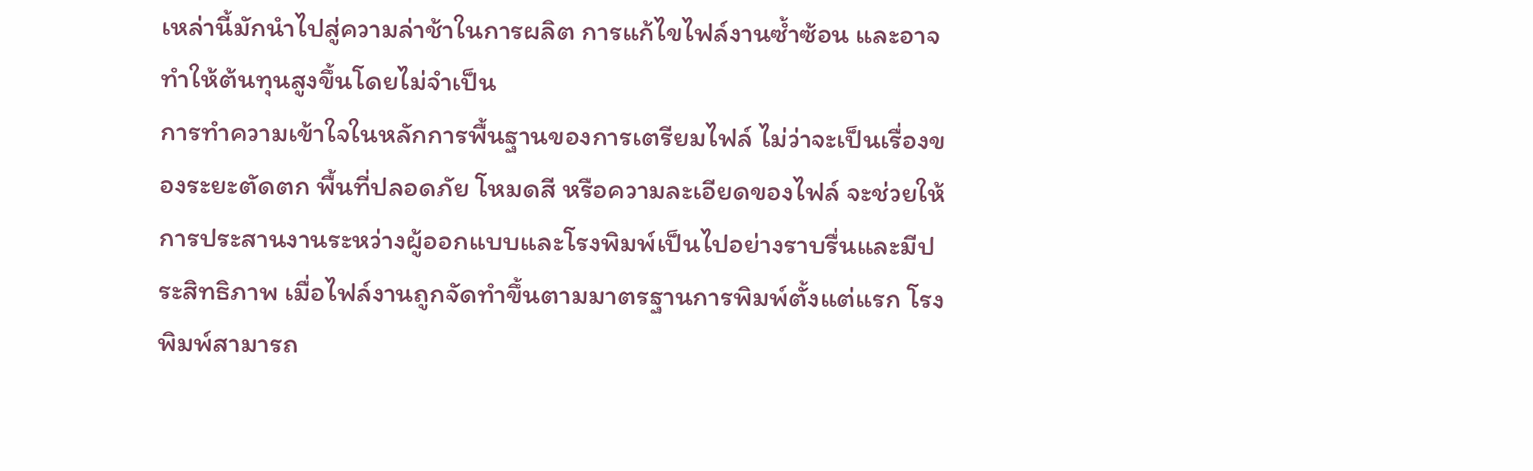เหล่านี้มักนำไปสู่ความล่าช้าในการผลิต การแก้ไขไฟล์งานซ้ำซ้อน และอาจทำให้ต้นทุนสูงขึ้นโดยไม่จำเป็น
การทำความเข้าใจในหลักการพื้นฐานของการเตรียมไฟล์ ไม่ว่าจะเป็นเรื่องของระยะตัดตก พื้นที่ปลอดภัย โหมดสี หรือความละเอียดของไฟล์ จะช่วยให้การประสานงานระหว่างผู้ออกแบบและโรงพิมพ์เป็นไปอย่างราบรื่นและมีประสิทธิภาพ เมื่อไฟล์งานถูกจัดทำขึ้นตามมาตรฐานการพิมพ์ตั้งแต่แรก โรงพิมพ์สามารถ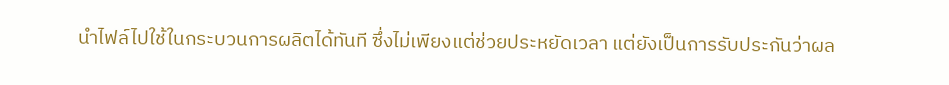นำไฟล์ไปใช้ในกระบวนการผลิตได้ทันที ซึ่งไม่เพียงแต่ช่วยประหยัดเวลา แต่ยังเป็นการรับประกันว่าผล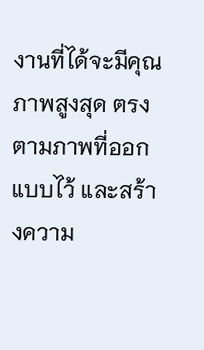งานที่ได้จะมีคุณภาพสูงสุด ตรงตามภาพที่ออกแบบไว้ และสร้างความ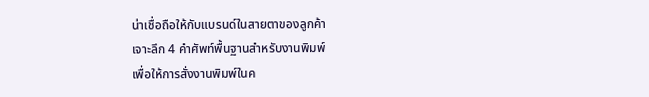น่าเชื่อถือให้กับแบรนด์ในสายตาของลูกค้า
เจาะลึก 4 คำศัพท์พื้นฐานสำหรับงานพิมพ์
เพื่อให้การสั่งงานพิมพ์ในค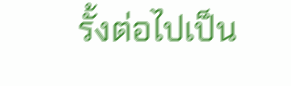รั้งต่อไปเป็น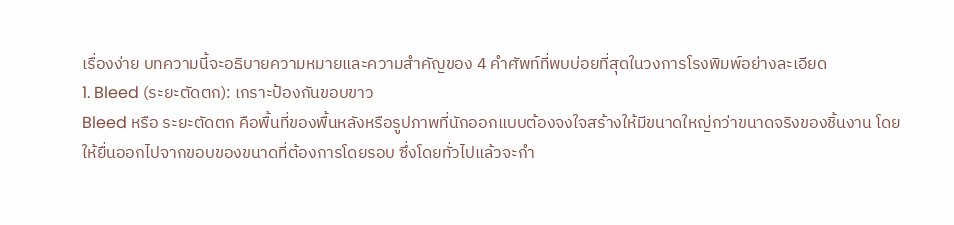เรื่องง่าย บทความนี้จะอธิบายความหมายและความสำคัญของ 4 คำศัพท์ที่พบบ่อยที่สุดในวงการโรงพิมพ์อย่างละเอียด
1. Bleed (ระยะตัดตก): เกราะป้องกันขอบขาว
Bleed หรือ ระยะตัดตก คือพื้นที่ของพื้นหลังหรือรูปภาพที่นักออกแบบต้องจงใจสร้างให้มีขนาดใหญ่กว่าขนาดจริงของชิ้นงาน โดยให้ยื่นออกไปจากขอบของขนาดที่ต้องการโดยรอบ ซึ่งโดยทั่วไปแล้วจะกำ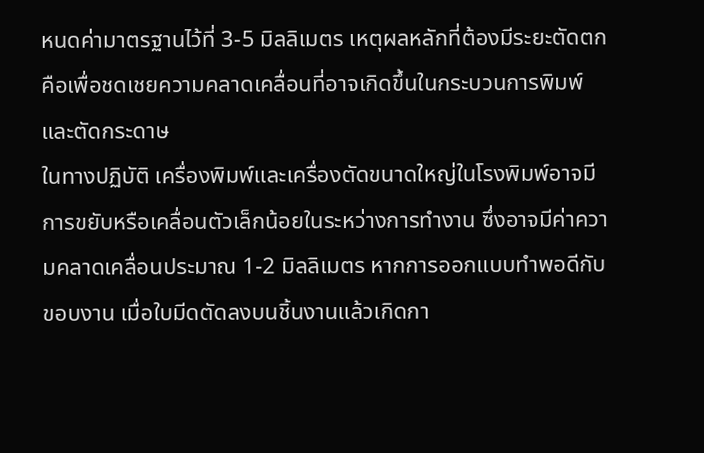หนดค่ามาตรฐานไว้ที่ 3-5 มิลลิเมตร เหตุผลหลักที่ต้องมีระยะตัดตกคือเพื่อชดเชยความคลาดเคลื่อนที่อาจเกิดขึ้นในกระบวนการพิมพ์และตัดกระดาษ
ในทางปฏิบัติ เครื่องพิมพ์และเครื่องตัดขนาดใหญ่ในโรงพิมพ์อาจมีการขยับหรือเคลื่อนตัวเล็กน้อยในระหว่างการทำงาน ซึ่งอาจมีค่าความคลาดเคลื่อนประมาณ 1-2 มิลลิเมตร หากการออกแบบทำพอดีกับขอบงาน เมื่อใบมีดตัดลงบนชิ้นงานแล้วเกิดกา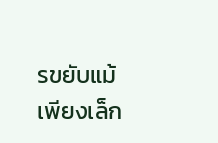รขยับแม้เพียงเล็ก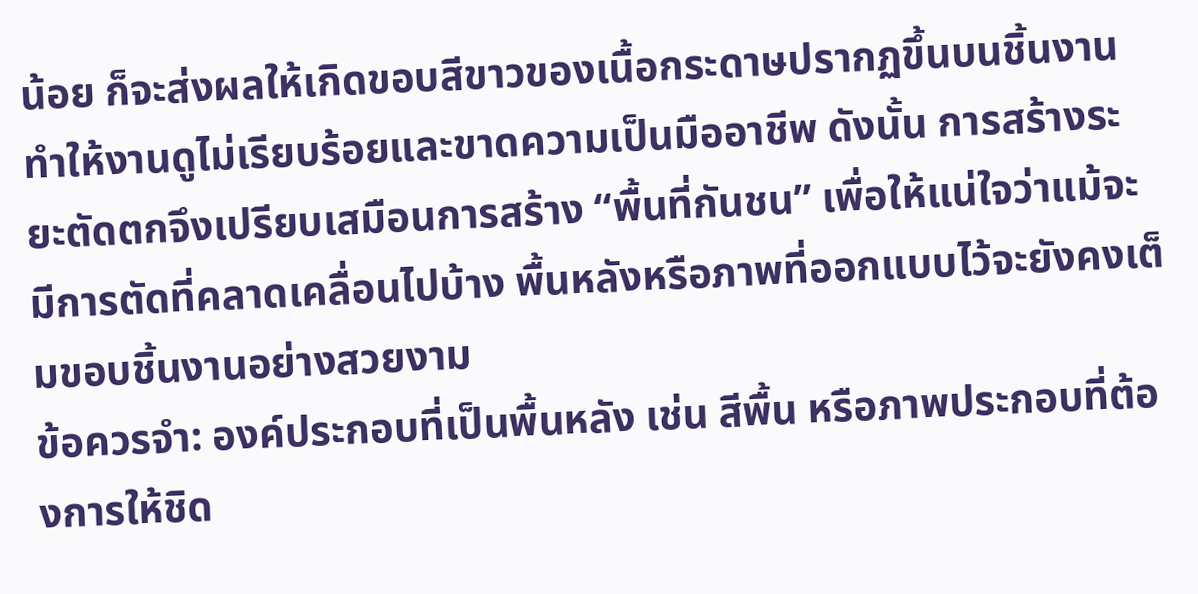น้อย ก็จะส่งผลให้เกิดขอบสีขาวของเนื้อกระดาษปรากฏขึ้นบนชิ้นงาน ทำให้งานดูไม่เรียบร้อยและขาดความเป็นมืออาชีพ ดังนั้น การสร้างระยะตัดตกจึงเปรียบเสมือนการสร้าง “พื้นที่กันชน” เพื่อให้แน่ใจว่าแม้จะมีการตัดที่คลาดเคลื่อนไปบ้าง พื้นหลังหรือภาพที่ออกแบบไว้จะยังคงเต็มขอบชิ้นงานอย่างสวยงาม
ข้อควรจำ: องค์ประกอบที่เป็นพื้นหลัง เช่น สีพื้น หรือภาพประกอบที่ต้องการให้ชิด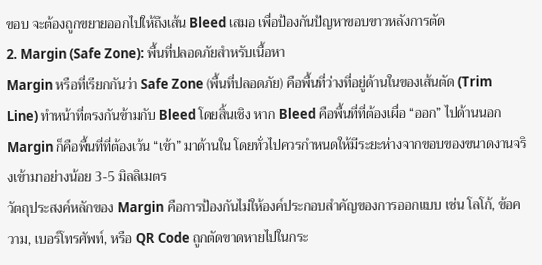ขอบ จะต้องถูกขยายออกไปให้ถึงเส้น Bleed เสมอ เพื่อป้องกันปัญหาขอบขาวหลังการตัด
2. Margin (Safe Zone): พื้นที่ปลอดภัยสำหรับเนื้อหา
Margin หรือที่เรียกกันว่า Safe Zone (พื้นที่ปลอดภัย) คือพื้นที่ว่างที่อยู่ด้านในของเส้นตัด (Trim Line) ทำหน้าที่ตรงกันข้ามกับ Bleed โดยสิ้นเชิง หาก Bleed คือพื้นที่ที่ต้องเผื่อ “ออก” ไปด้านนอก Margin ก็คือพื้นที่ที่ต้องเว้น “เข้า” มาด้านใน โดยทั่วไปควรกำหนดให้มีระยะห่างจากขอบของขนาดงานจริงเข้ามาอย่างน้อย 3-5 มิลลิเมตร
วัตถุประสงค์หลักของ Margin คือการป้องกันไม่ให้องค์ประกอบสำคัญของการออกแบบ เช่น โลโก้, ข้อความ, เบอร์โทรศัพท์, หรือ QR Code ถูกตัดขาดหายไปในกระ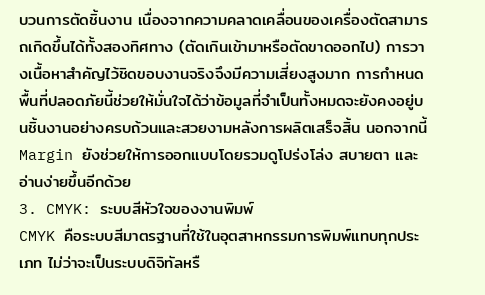บวนการตัดชิ้นงาน เนื่องจากความคลาดเคลื่อนของเครื่องตัดสามารถเกิดขึ้นได้ทั้งสองทิศทาง (ตัดเกินเข้ามาหรือตัดขาดออกไป) การวางเนื้อหาสำคัญไว้ชิดขอบงานจริงจึงมีความเสี่ยงสูงมาก การกำหนดพื้นที่ปลอดภัยนี้ช่วยให้มั่นใจได้ว่าข้อมูลที่จำเป็นทั้งหมดจะยังคงอยู่บนชิ้นงานอย่างครบถ้วนและสวยงามหลังการผลิตเสร็จสิ้น นอกจากนี้ Margin ยังช่วยให้การออกแบบโดยรวมดูโปร่งโล่ง สบายตา และอ่านง่ายขึ้นอีกด้วย
3. CMYK: ระบบสีหัวใจของงานพิมพ์
CMYK คือระบบสีมาตรฐานที่ใช้ในอุตสาหกรรมการพิมพ์แทบทุกประเภท ไม่ว่าจะเป็นระบบดิจิทัลหรื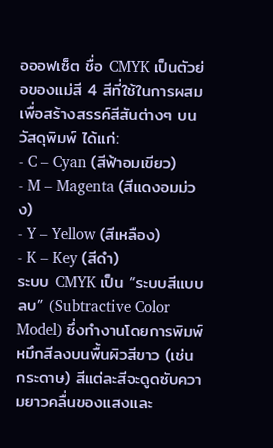อออฟเซ็ต ชื่อ CMYK เป็นตัวย่อของแม่สี 4 สีที่ใช้ในการผสมเพื่อสร้างสรรค์สีสันต่างๆ บนวัสดุพิมพ์ ได้แก่:
- C – Cyan (สีฟ้าอมเขียว)
- M – Magenta (สีแดงอมม่วง)
- Y – Yellow (สีเหลือง)
- K – Key (สีดำ)
ระบบ CMYK เป็น “ระบบสีแบบลบ” (Subtractive Color Model) ซึ่งทำงานโดยการพิมพ์หมึกสีลงบนพื้นผิวสีขาว (เช่น กระดาษ) สีแต่ละสีจะดูดซับความยาวคลื่นของแสงและ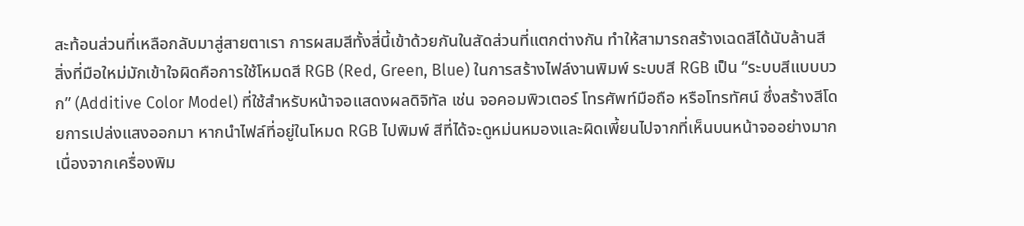สะท้อนส่วนที่เหลือกลับมาสู่สายตาเรา การผสมสีทั้งสี่นี้เข้าด้วยกันในสัดส่วนที่แตกต่างกัน ทำให้สามารถสร้างเฉดสีได้นับล้านสี
สิ่งที่มือใหม่มักเข้าใจผิดคือการใช้โหมดสี RGB (Red, Green, Blue) ในการสร้างไฟล์งานพิมพ์ ระบบสี RGB เป็น “ระบบสีแบบบวก” (Additive Color Model) ที่ใช้สำหรับหน้าจอแสดงผลดิจิทัล เช่น จอคอมพิวเตอร์ โทรศัพท์มือถือ หรือโทรทัศน์ ซึ่งสร้างสีโดยการเปล่งแสงออกมา หากนำไฟล์ที่อยู่ในโหมด RGB ไปพิมพ์ สีที่ได้จะดูหม่นหมองและผิดเพี้ยนไปจากที่เห็นบนหน้าจออย่างมาก เนื่องจากเครื่องพิม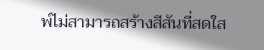พ์ไม่สามารถสร้างสีสันที่สดใส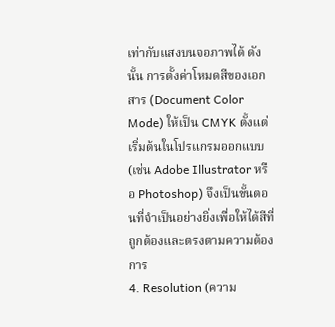เท่ากับแสงบนจอภาพได้ ดังนั้น การตั้งค่าโหมดสีของเอกสาร (Document Color Mode) ให้เป็น CMYK ตั้งแต่เริ่มต้นในโปรแกรมออกแบบ (เช่น Adobe Illustrator หรือ Photoshop) จึงเป็นขั้นตอนที่จำเป็นอย่างยิ่งเพื่อให้ได้สีที่ถูกต้องและตรงตามความต้องการ
4. Resolution (ความ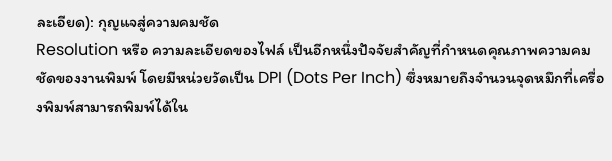ละเอียด): กุญแจสู่ความคมชัด
Resolution หรือ ความละเอียดของไฟล์ เป็นอีกหนึ่งปัจจัยสำคัญที่กำหนดคุณภาพความคมชัดของงานพิมพ์ โดยมีหน่วยวัดเป็น DPI (Dots Per Inch) ซึ่งหมายถึงจำนวนจุดหมึกที่เครื่องพิมพ์สามารถพิมพ์ได้ใน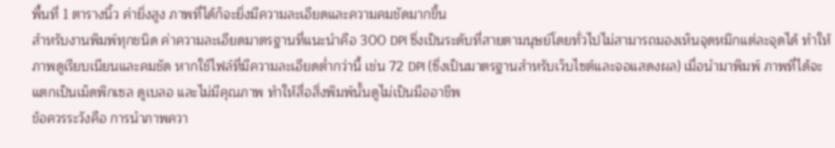พื้นที่ 1 ตารางนิ้ว ค่ายิ่งสูง ภาพที่ได้ก็จะยิ่งมีความละเอียดและความคมชัดมากขึ้น
สำหรับงานพิมพ์ทุกชนิด ค่าความละเอียดมาตรฐานที่แนะนำคือ 300 DPI ซึ่งเป็นระดับที่สายตามนุษย์โดยทั่วไปไม่สามารถมองเห็นจุดหมึกแต่ละจุดได้ ทำให้ภาพดูเรียบเนียนและคมชัด หากใช้ไฟล์ที่มีความละเอียดต่ำกว่านี้ เช่น 72 DPI (ซึ่งเป็นมาตรฐานสำหรับเว็บไซต์และจอแสดงผล) เมื่อนำมาพิมพ์ ภาพที่ได้จะแตกเป็นเม็ดพิกเซล ดูเบลอ และไม่มีคุณภาพ ทำให้สื่อสิ่งพิมพ์นั้นดูไม่เป็นมืออาชีพ
ข้อควรระวังคือ การนำภาพควา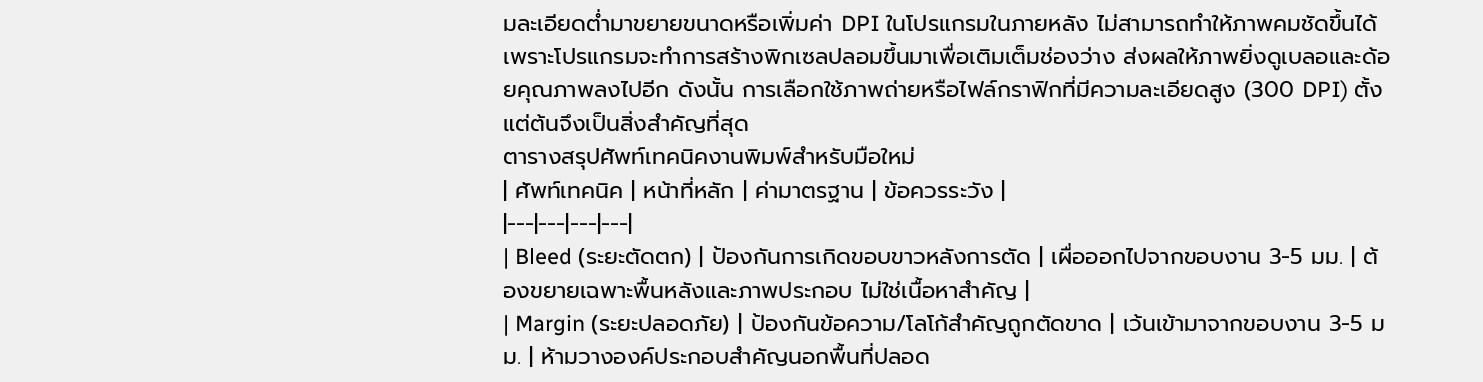มละเอียดต่ำมาขยายขนาดหรือเพิ่มค่า DPI ในโปรแกรมในภายหลัง ไม่สามารถทำให้ภาพคมชัดขึ้นได้ เพราะโปรแกรมจะทำการสร้างพิกเซลปลอมขึ้นมาเพื่อเติมเต็มช่องว่าง ส่งผลให้ภาพยิ่งดูเบลอและด้อยคุณภาพลงไปอีก ดังนั้น การเลือกใช้ภาพถ่ายหรือไฟล์กราฟิกที่มีความละเอียดสูง (300 DPI) ตั้งแต่ต้นจึงเป็นสิ่งสำคัญที่สุด
ตารางสรุปศัพท์เทคนิคงานพิมพ์สำหรับมือใหม่
| ศัพท์เทคนิค | หน้าที่หลัก | ค่ามาตรฐาน | ข้อควรระวัง |
|---|---|---|---|
| Bleed (ระยะตัดตก) | ป้องกันการเกิดขอบขาวหลังการตัด | เผื่อออกไปจากขอบงาน 3-5 มม. | ต้องขยายเฉพาะพื้นหลังและภาพประกอบ ไม่ใช่เนื้อหาสำคัญ |
| Margin (ระยะปลอดภัย) | ป้องกันข้อความ/โลโก้สำคัญถูกตัดขาด | เว้นเข้ามาจากขอบงาน 3-5 มม. | ห้ามวางองค์ประกอบสำคัญนอกพื้นที่ปลอด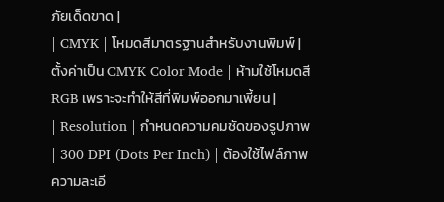ภัยเด็ดขาด |
| CMYK | โหมดสีมาตรฐานสำหรับงานพิมพ์ | ตั้งค่าเป็น CMYK Color Mode | ห้ามใช้โหมดสี RGB เพราะจะทำให้สีที่พิมพ์ออกมาเพี้ยน |
| Resolution | กำหนดความคมชัดของรูปภาพ | 300 DPI (Dots Per Inch) | ต้องใช้ไฟล์ภาพความละเอี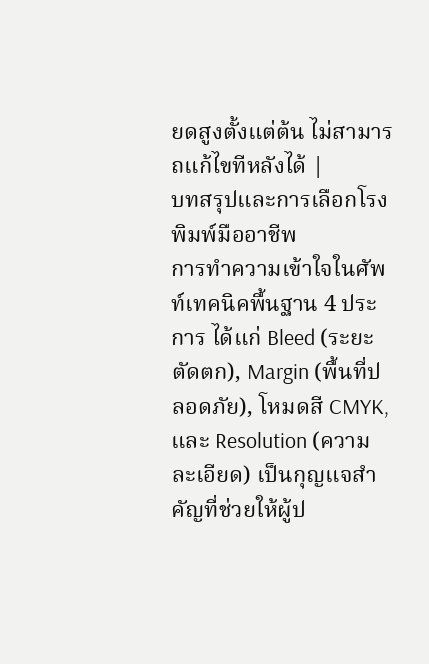ยดสูงตั้งแต่ต้น ไม่สามารถแก้ไขทีหลังได้ |
บทสรุปและการเลือกโรงพิมพ์มืออาชีพ
การทำความเข้าใจในศัพท์เทคนิคพื้นฐาน 4 ประการ ได้แก่ Bleed (ระยะตัดตก), Margin (พื้นที่ปลอดภัย), โหมดสี CMYK, และ Resolution (ความละเอียด) เป็นกุญแจสำคัญที่ช่วยให้ผู้ป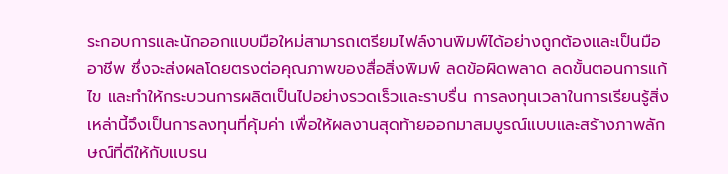ระกอบการและนักออกแบบมือใหม่สามารถเตรียมไฟล์งานพิมพ์ได้อย่างถูกต้องและเป็นมืออาชีพ ซึ่งจะส่งผลโดยตรงต่อคุณภาพของสื่อสิ่งพิมพ์ ลดข้อผิดพลาด ลดขั้นตอนการแก้ไข และทำให้กระบวนการผลิตเป็นไปอย่างรวดเร็วและราบรื่น การลงทุนเวลาในการเรียนรู้สิ่งเหล่านี้จึงเป็นการลงทุนที่คุ้มค่า เพื่อให้ผลงานสุดท้ายออกมาสมบูรณ์แบบและสร้างภาพลักษณ์ที่ดีให้กับแบรน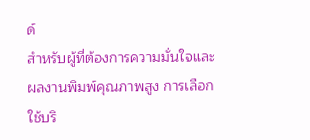ด์
สำหรับผู้ที่ต้องการความมั่นใจและผลงานพิมพ์คุณภาพสูง การเลือกใช้บริ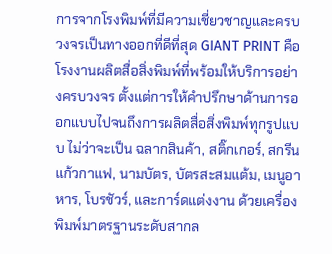การจากโรงพิมพ์ที่มีความเชี่ยวชาญและครบวงจรเป็นทางออกที่ดีที่สุด GIANT PRINT คือโรงงานผลิตสื่อสิ่งพิมพ์ที่พร้อมให้บริการอย่างครบวงจร ตั้งแต่การให้คำปรึกษาด้านการออกแบบไปจนถึงการผลิตสื่อสิ่งพิมพ์ทุกรูปแบบ ไม่ว่าจะเป็น ฉลากสินค้า, สติ๊กเกอร์, สกรีนแก้วกาแฟ, นามบัตร, บัตรสะสมแต้ม, เมนูอาหาร, โบรชัวร์, และการ์ดแต่งงาน ด้วยเครื่องพิมพ์มาตรฐานระดับสากล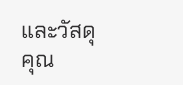และวัสดุคุณ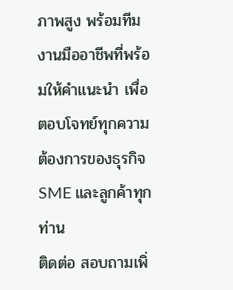ภาพสูง พร้อมทีมงานมืออาชีพที่พร้อมให้คำแนะนำ เพื่อตอบโจทย์ทุกความต้องการของธุรกิจ SME และลูกค้าทุกท่าน
ติดต่อ สอบถามเพิ่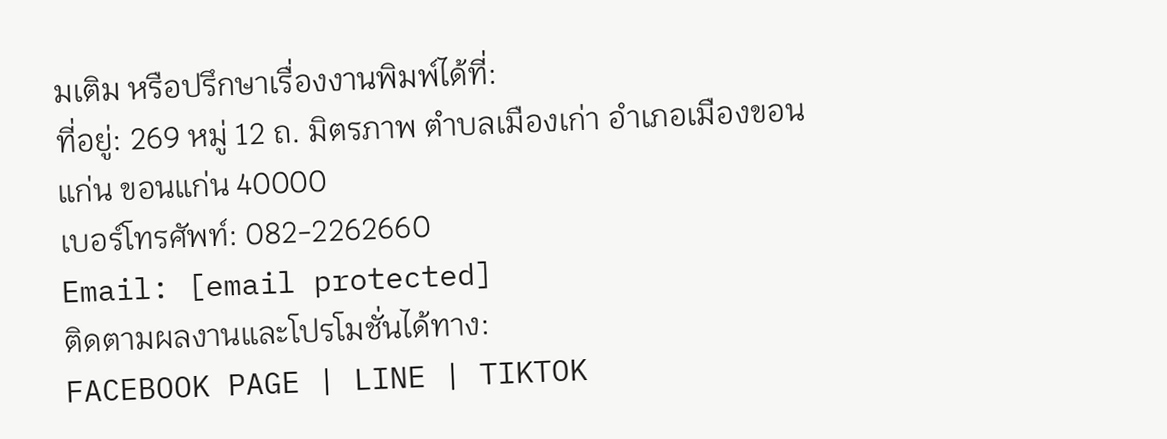มเติม หรือปรึกษาเรื่องงานพิมพ์ได้ที่:
ที่อยู่: 269 หมู่ 12 ถ. มิตรภาพ ตำบลเมืองเก่า อำเภอเมืองขอนแก่น ขอนแก่น 40000
เบอร์โทรศัพท์: 082-2262660
Email: [email protected]
ติดตามผลงานและโปรโมชั่นได้ทาง:
FACEBOOK PAGE | LINE | TIKTOK